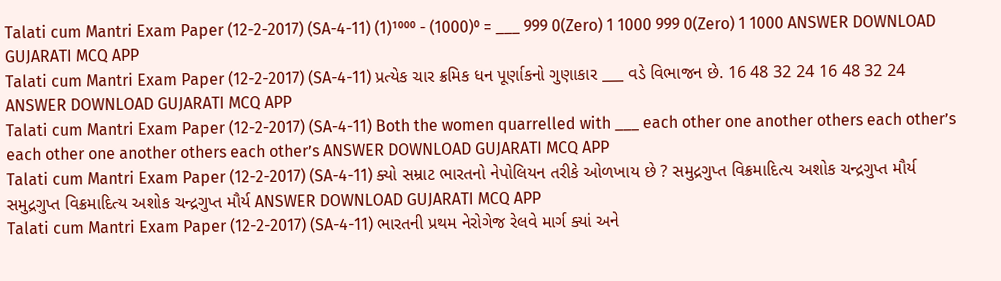Talati cum Mantri Exam Paper (12-2-2017) (SA-4-11) (1)¹⁰⁰⁰ - (1000)⁰ = ___ 999 0(Zero) 1 1000 999 0(Zero) 1 1000 ANSWER DOWNLOAD GUJARATI MCQ APP
Talati cum Mantri Exam Paper (12-2-2017) (SA-4-11) પ્રત્યેક ચાર ક્રમિક ધન પૂર્ણાકનો ગુણાકાર ___ વડે વિભાજન છે. 16 48 32 24 16 48 32 24 ANSWER DOWNLOAD GUJARATI MCQ APP
Talati cum Mantri Exam Paper (12-2-2017) (SA-4-11) Both the women quarrelled with ___ each other one another others each other’s each other one another others each other’s ANSWER DOWNLOAD GUJARATI MCQ APP
Talati cum Mantri Exam Paper (12-2-2017) (SA-4-11) ક્યો સમ્રાટ ભારતનો નેપોલિયન તરીકે ઓળખાય છે ? સમુદ્રગુપ્ત વિક્રમાદિત્ય અશોક ચન્દ્રગુપ્ત મૌર્ય સમુદ્રગુપ્ત વિક્રમાદિત્ય અશોક ચન્દ્રગુપ્ત મૌર્ય ANSWER DOWNLOAD GUJARATI MCQ APP
Talati cum Mantri Exam Paper (12-2-2017) (SA-4-11) ભારતની પ્રથમ નેરોગેજ રેલવે માર્ગ ક્યાં અને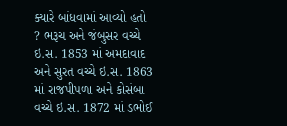ક્યારે બાંધવામાં આવ્યો હતો ? ભરૂચ અને જંબુસર વચ્ચે ઇ.સ. 1853 માં અમદાવાદ અને સુરત વચ્ચે ઇ.સ. 1863 માં રાજપીપળા અને કોસંબા વચ્ચે ઇ.સ. 1872 માં ડભોઈ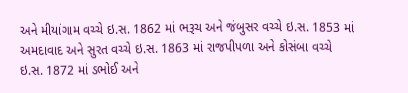અને મીયાંગામ વચ્ચે ઇ.સ. 1862 માં ભરૂચ અને જંબુસર વચ્ચે ઇ.સ. 1853 માં અમદાવાદ અને સુરત વચ્ચે ઇ.સ. 1863 માં રાજપીપળા અને કોસંબા વચ્ચે ઇ.સ. 1872 માં ડભોઈ અને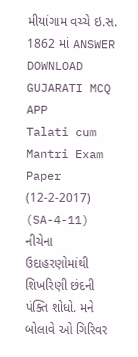મીયાંગામ વચ્ચે ઇ.સ. 1862 માં ANSWER DOWNLOAD GUJARATI MCQ APP
Talati cum Mantri Exam Paper (12-2-2017) (SA-4-11) નીચેના ઉદાહરણોમાંથી શિખરિણી છંદની પંક્તિ શોધો. મને બોલાવે ઓ ગિરિવર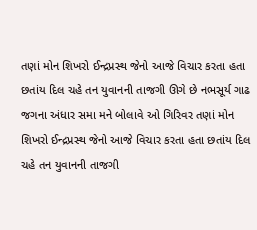તણાં મોન શિખરો ઈન્દ્રપ્રસ્થ જેનો આજે વિચાર કરતા હતા છતાંય દિલ ચહે તન યુવાનની તાજગી ઊગે છે નભસૂર્ય ગાઢ જગના અંધાર સમા મને બોલાવે ઓ ગિરિવર તણાં મોન શિખરો ઈન્દ્રપ્રસ્થ જેનો આજે વિચાર કરતા હતા છતાંય દિલ ચહે તન યુવાનની તાજગી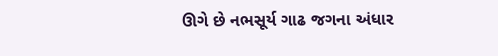ઊગે છે નભસૂર્ય ગાઢ જગના અંધાર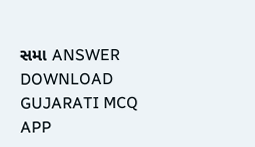સમા ANSWER DOWNLOAD GUJARATI MCQ APP